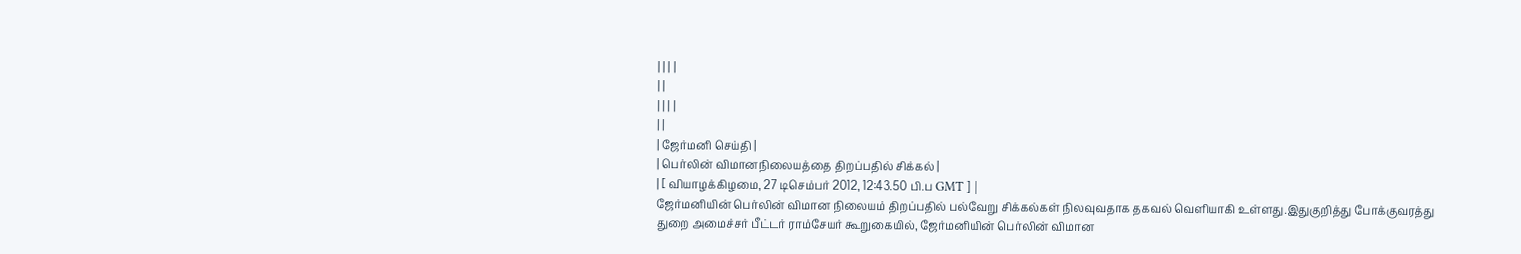| | | |
| |
| | | |
| |
| ஜேர்மனி செய்தி |
| பெர்லின் விமானநிலையத்தை திறப்பதில் சிக்கல் |
| [ வியாழக்கிழமை, 27 டிசெம்பர் 2012, 12:43.50 பி.ப GMT ] |
ஜேர்மனியின் பெர்லின் விமான நிலையம் திறப்பதில் பல்வேறு சிக்கல்கள் நிலவுவதாக தகவல் வெளியாகி உள்ளது.இதுகுறித்து போக்குவரத்து துறை அமைச்சர் பீட்டர் ராம்சேயர் கூறுகையில், ஜேர்மனியின் பெர்லின் விமான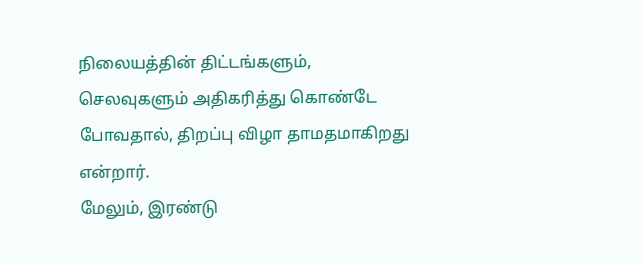நிலையத்தின் திட்டங்களும், செலவுகளும் அதிகரித்து கொண்டே போவதால், திறப்பு விழா தாமதமாகிறது என்றார்.
மேலும், இரண்டு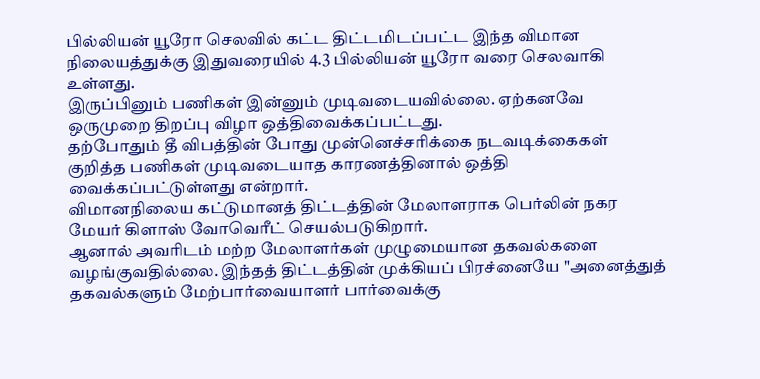பில்லியன் யூரோ செலவில் கட்ட திட்டமிடப்பட்ட இந்த விமான நிலையத்துக்கு இதுவரையில் 4.3 பில்லியன் யூரோ வரை செலவாகி உள்ளது.
இருப்பினும் பணிகள் இன்னும் முடிவடையவில்லை. ஏற்கனவே ஒருமுறை திறப்பு விழா ஒத்திவைக்கப்பட்டது.
தற்போதும் தீ விபத்தின் போது முன்னெச்சரிக்கை நடவடிக்கைகள் குறித்த பணிகள் முடிவடையாத காரணத்தினால் ஒத்தி வைக்கப்பட்டுள்ளது என்றார்.
விமானநிலைய கட்டுமானத் திட்டத்தின் மேலாளராக பெர்லின் நகர மேயர் கிளாஸ் வோவெரீட் செயல்படுகிறார்.
ஆனால் அவரிடம் மற்ற மேலாளர்கள் முழுமையான தகவல்களை வழங்குவதில்லை. இந்தத் திட்டத்தின் முக்கியப் பிரச்னையே "அனைத்துத் தகவல்களும் மேற்பார்வையாளர் பார்வைக்கு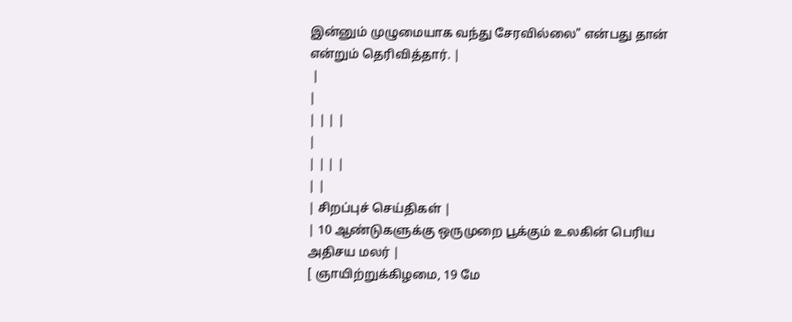இன்னும் முழுமையாக வந்து சேரவில்லை" என்பது தான் என்றும் தெரிவித்தார். |
 |
|
| | | |
|
| | | |
| |
| சிறப்புச் செய்திகள் |
| 10 ஆண்டுகளுக்கு ஒருமுறை பூக்கும் உலகின் பெரிய அதிசய மலர் |
[ ஞாயிற்றுக்கிழமை, 19 மே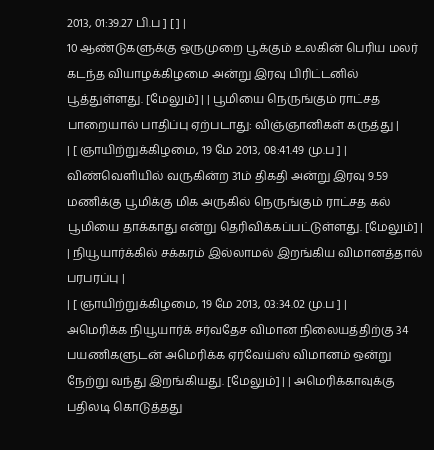2013, 01:39.27 பி.ப ] [ ] |
10 ஆண்டுகளுக்கு ஒருமுறை பூக்கும் உலகின் பெரிய மலர் கடந்த வியாழக்கிழமை அன்று இரவு பிரிட்டனில் பூத்துள்ளது. [மேலும்] | | பூமியை நெருங்கும் ராட்சத பாறையால் பாதிப்பு ஏற்படாது: விஞ்ஞானிகள் கருத்து |
| [ ஞாயிற்றுக்கிழமை, 19 மே 2013, 08:41.49 மு.ப ] |
விண்வெளியில் வருகின்ற 31ம் திகதி அன்று இரவு 9.59 மணிக்கு பூமிக்கு மிக அருகில் நெருங்கும் ராட்சத கல் பூமியை தாக்காது என்று தெரிவிக்கப்பட்டுள்ளது. [மேலும்] | | நியூயார்க்கில் சக்கரம் இல்லாமல் இறங்கிய விமானத்தால் பரபரப்பு |
| [ ஞாயிற்றுக்கிழமை, 19 மே 2013, 03:34.02 மு.ப ] |
அமெரிக்க நியூயார்க் சர்வதேச விமான நிலையத்திற்கு 34 பயணிகளுடன் அமெரிக்க ஏர்வேய்ஸ் விமானம் ஒன்று நேற்று வந்து இறங்கியது. [மேலும்] | | அமெரிக்காவுக்கு பதிலடி கொடுத்தது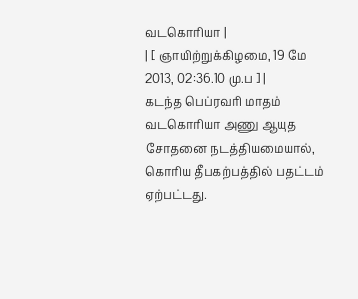வடகொரியா |
| [ ஞாயிற்றுக்கிழமை, 19 மே 2013, 02:36.10 மு.ப ] |
கடந்த பெப்ரவரி மாதம் வடகொரியா அணு ஆயுத சோதனை நடத்தியமையால், கொரிய தீபகற்பத்தில் பதட்டம் ஏற்பட்டது.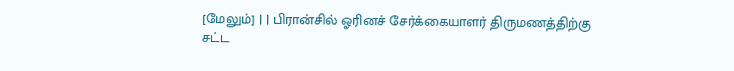[மேலும்] | | பிரான்சில் ஓரினச் சேர்க்கையாளர் திருமணத்திற்கு சட்ட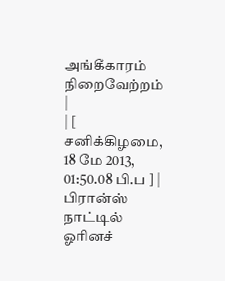அங்கீகாரம் நிறைவேற்றம் |
| [ சனிக்கிழமை, 18 மே 2013, 01:50.08 பி.ப ] |
பிரான்ஸ் நாட்டில் ஓரினச்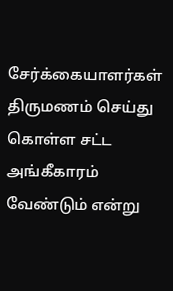சேர்க்கையாளர்கள் திருமணம் செய்து கொள்ள சட்ட அங்கீகாரம் வேண்டும் என்று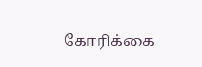கோரிக்கை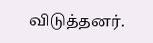விடுத்தனர்.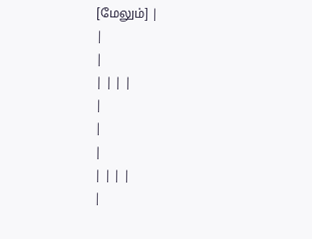[மேலும்] |
|
|
| | | |
|
|
|
| | | |
|